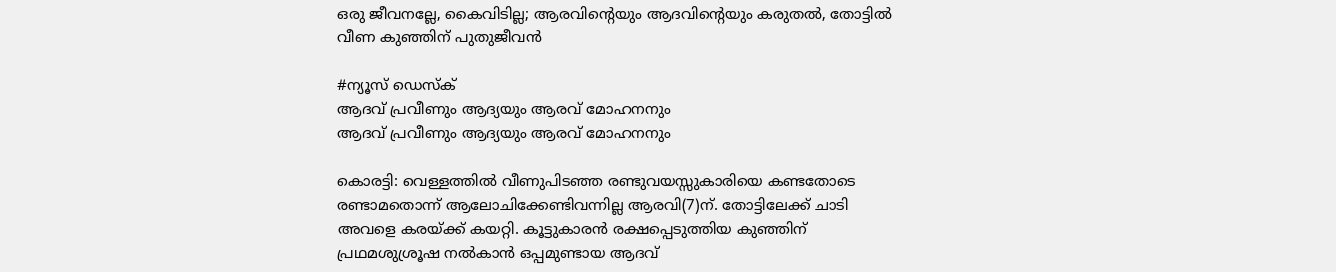ഒരു ജീവനല്ലേ, കൈവിടില്ല; ആരവിന്റെയും ആദവിന്റെയും കരുതൽ, തോട്ടിൽ വീണ കുഞ്ഞിന് പുതുജീവൻ

#ന്യൂസ് ഡെസ്‌ക്
ആദവ് പ്രവീണും ആദ്യയും ആരവ് മോഹനനും
ആദവ് പ്രവീണും ആദ്യയും ആരവ് മോഹനനും

കൊരട്ടി: വെള്ളത്തിൽ വീണുപിടഞ്ഞ രണ്ടുവയസ്സുകാരിയെ കണ്ടതോടെ രണ്ടാമതൊന്ന് ആലോചിക്കേണ്ടിവന്നില്ല ആരവി(7)ന്. തോട്ടിലേക്ക് ചാടി അവളെ കരയ്ക്ക് കയറ്റി. കൂട്ടുകാരൻ രക്ഷപ്പെടുത്തിയ കുഞ്ഞിന് പ്രഥമശുശ്രൂഷ നൽകാൻ ഒപ്പമുണ്ടായ ആദവ്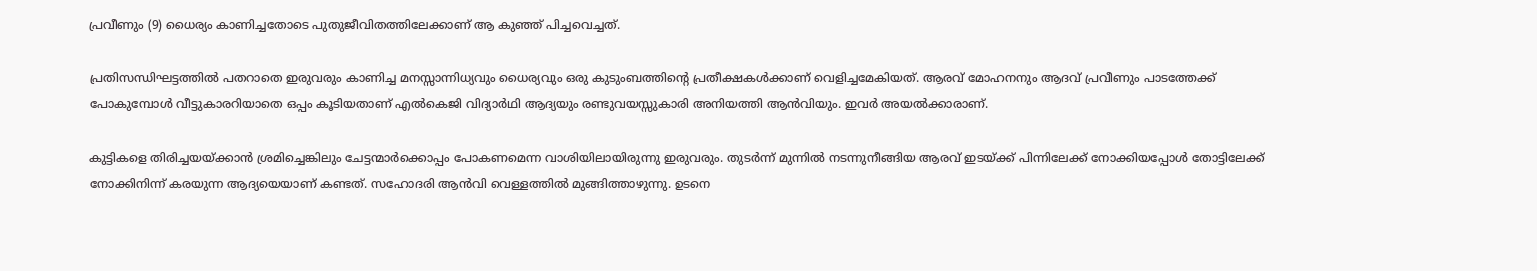പ്രവീണും (9) ധൈര്യം കാണിച്ചതോടെ പുതുജീവിതത്തിലേക്കാണ് ആ കുഞ്ഞ് പിച്ചവെച്ചത്.

പ്രതിസന്ധിഘട്ടത്തിൽ പതറാതെ ഇരുവരും കാണിച്ച മനസ്സാന്നിധ്യവും ധൈര്യവും ഒരു കുടുംബത്തിന്റെ പ്രതീക്ഷകൾക്കാണ് വെളിച്ചമേകിയത്. ആരവ് മോഹനനും ആദവ് പ്രവീണും പാടത്തേക്ക് പോകുമ്പോൾ വീട്ടുകാരറിയാതെ ഒപ്പം കൂടിയതാണ് എൽകെജി വിദ്യാർഥി ആദ്യയും രണ്ടുവയസ്സുകാരി അനിയത്തി ആൻവിയും. ഇവർ അയൽക്കാരാണ്.

കുട്ടികളെ തിരിച്ചയയ്ക്കാൻ ശ്രമിച്ചെങ്കിലും ചേട്ടന്മാർക്കൊപ്പം പോകണമെന്ന വാശിയിലായിരുന്നു ഇരുവരും. തുടർന്ന് മുന്നിൽ നടന്നുനീങ്ങിയ ആരവ് ഇടയ്ക്ക് പിന്നിലേക്ക് നോക്കിയപ്പോൾ തോട്ടിലേക്ക് നോക്കിനിന്ന് കരയുന്ന ആദ്യയെയാണ് കണ്ടത്. സഹോദരി ആൻവി വെള്ളത്തിൽ മുങ്ങിത്താഴുന്നു. ഉടനെ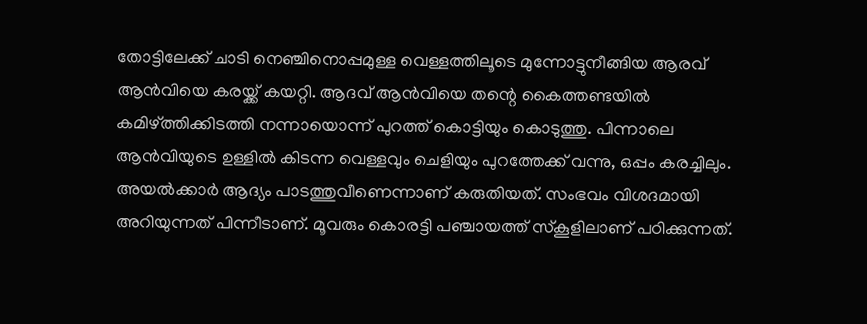തോട്ടിലേക്ക് ചാടി നെഞ്ചിനൊപ്പമുള്ള വെള്ളത്തിലൂടെ മുന്നോട്ടുനീങ്ങിയ ആരവ് ആൻവിയെ കരയ്ക്ക് കയറ്റി. ആദവ് ആൻവിയെ തന്റെ കൈത്തണ്ടയിൽ കമിഴ്ത്തിക്കിടത്തി നന്നായൊന്ന് പുറത്ത് കൊട്ടിയും കൊടുത്തു. പിന്നാലെ ആൻവിയുടെ ഉള്ളിൽ കിടന്ന വെള്ളവും ചെളിയും പുറത്തേക്ക് വന്നു, ഒപ്പം കരച്ചിലും. അയൽക്കാർ ആദ്യം പാടത്തുവീണെന്നാണ് കരുതിയത്. സംഭവം വിശദമായി അറിയുന്നത് പിന്നീടാണ്. മൂവരും കൊരട്ടി പഞ്ചായത്ത് സ്‌കൂളിലാണ് പഠിക്കുന്നത്.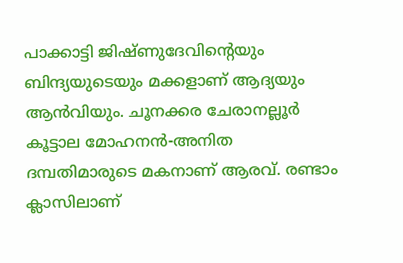പാക്കാട്ടി ജിഷ്ണുദേവിന്റെയും ബിന്ദ്യയുടെയും മക്കളാണ് ആദ്യയും ആൻവിയും. ചൂനക്കര ചേരാനല്ലൂർ കൂട്ടാല മോഹനൻ-അനിത ദമ്പതിമാരുടെ മകനാണ് ആരവ്. രണ്ടാം ക്ലാസിലാണ്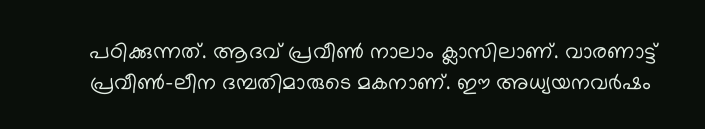പഠിക്കുന്നത്. ആദവ് പ്രവീൺ നാലാം ക്ലാസിലാണ്. വാരണാട്ട് പ്രവീൺ-ലീന ദമ്പതിമാരുടെ മകനാണ്. ഈ അധ്യയനവർഷം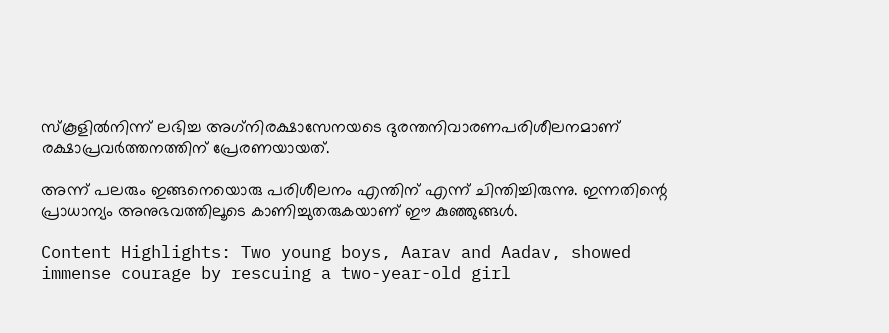സ്‌കൂളിൽനിന്ന് ലഭിച്ച അഗ്‌നിരക്ഷാസേനയടെ ദുരന്തനിവാരണപരിശീലനമാണ് രക്ഷാപ്രവർത്തനത്തിന് പ്രേരണയായത്.

അന്ന് പലരും ഇങ്ങനെയൊരു പരിശീലനം എന്തിന് എന്ന് ചിന്തിച്ചിരുന്നു. ഇന്നതിന്റെ പ്രാധാന്യം അനുഭവത്തിലൂടെ കാണിച്ചുതരുകയാണ് ഈ കുഞ്ഞുങ്ങൾ.

Content Highlights: Two young boys, Aarav and Aadav, showed immense courage by rescuing a two-year-old girl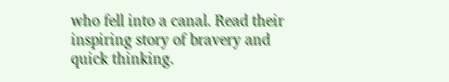who fell into a canal. Read their inspiring story of bravery and quick thinking.